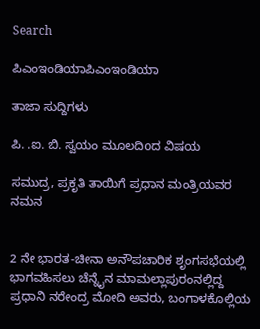Search

ಪಿಎಂಇಂಡಿಯಾಪಿಎಂಇಂಡಿಯಾ

ತಾಜಾ ಸುದ್ದಿಗಳು

ಪಿ. .ಐ. ಬಿ. ಸ್ವಯಂ ಮೂಲದಿoದ ವಿಷಯ

ಸಮುದ್ರ, ಪ್ರಕೃತಿ ತಾಯಿಗೆ ಪ್ರಧಾನ ಮಂತ್ರಿಯವರ ನಮನ


2 ನೇ ಭಾರತ-ಚೀನಾ ಅನೌಪಚಾರಿಕ ಶೃಂಗಸಭೆಯಲ್ಲಿ ಭಾಗವಹಿಸಲು ಚೆನ್ನೈನ ಮಾಮಲ್ಲಾಪುರಂನಲ್ಲಿದ್ದ ಪ್ರಧಾನಿ ನರೇಂದ್ರ ಮೋದಿ ಅವರು, ಬಂಗಾಳಕೊಲ್ಲಿಯ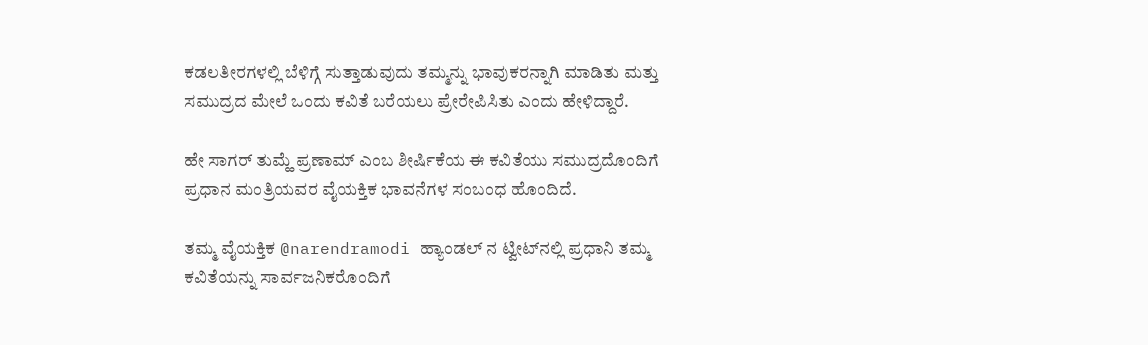ಕಡಲತೀರಗಳಲ್ಲಿ ಬೆಳಿಗ್ಗೆ ಸುತ್ತಾಡುವುದು ತಮ್ಮನ್ನು ಭಾವುಕರನ್ನಾಗಿ ಮಾಡಿತು ಮತ್ತು ಸಮುದ್ರದ ಮೇಲೆ ಒಂದು ಕವಿತೆ ಬರೆಯಲು ಪ್ರೇರೇಪಿಸಿತು ಎಂದು ಹೇಳಿದ್ದಾರೆ.

ಹೇ ಸಾಗರ್ ತುಮ್ಹೆ ಪ್ರಣಾಮ್ ಎಂಬ ಶೀರ್ಷಿಕೆಯ ಈ ಕವಿತೆಯು ಸಮುದ್ರದೊಂದಿಗೆ ಪ್ರಧಾನ ಮಂತ್ರಿಯವರ ವೈಯಕ್ತಿಕ ಭಾವನೆಗಳ ಸಂಬಂಧ ಹೊಂದಿದೆ.

ತಮ್ಮ ವೈಯಕ್ತಿಕ @narendramodi ಹ್ಯಾಂಡಲ್ ನ ಟ್ವೀಟ್‌ನಲ್ಲಿ ಪ್ರಧಾನಿ ತಮ್ಮ ಕವಿತೆಯನ್ನು ಸಾರ್ವಜನಿಕರೊಂದಿಗೆ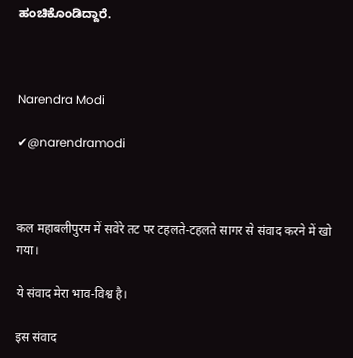ಹಂಚಿಕೊಂಡಿದ್ದಾರೆ.



Narendra Modi

✔@narendramodi



कल महाबलीपुरम में सवेरे तट पर टहलते-टहलते सागर से संवाद करने में खो गया।

ये संवाद मेरा भाव-विश्व है।

इस संवाद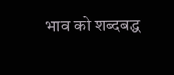भाव को शब्दबद्ध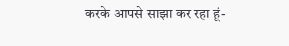करके आपसे साझा कर रहा हूं-